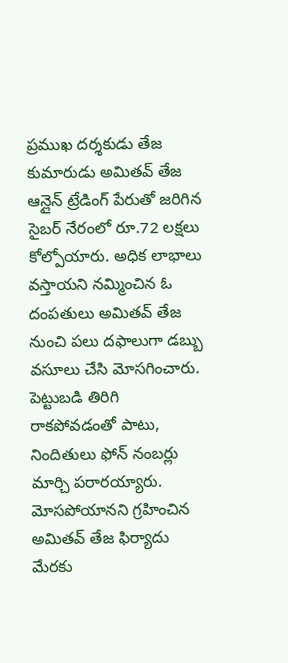ప్రముఖ దర్శకుడు తేజ కుమారుడు అమితవ్ తేజ ఆన్లైన్ ట్రేడింగ్ పేరుతో జరిగిన సైబర్ నేరంలో రూ.72 లక్షలు కోల్పోయారు. అధిక లాభాలు వస్తాయని నమ్మించిన ఓ దంపతులు అమితవ్ తేజ నుంచి పలు దఫాలుగా డబ్బు వసూలు చేసి మోసగించారు. పెట్టుబడి తిరిగి రాకపోవడంతో పాటు, నిందితులు ఫోన్ నంబర్లు మార్చి పరారయ్యారు. మోసపోయానని గ్రహించిన అమితవ్ తేజ ఫిర్యాదు మేరకు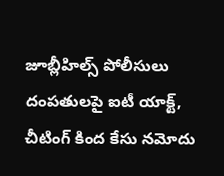జూబ్లీహిల్స్ పోలీసులు దంపతులపై ఐటీ యాక్ట్, చీటింగ్ కింద కేసు నమోదు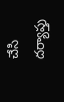చేసి దర్యాప్తు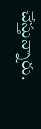చేస్తున్నారు.